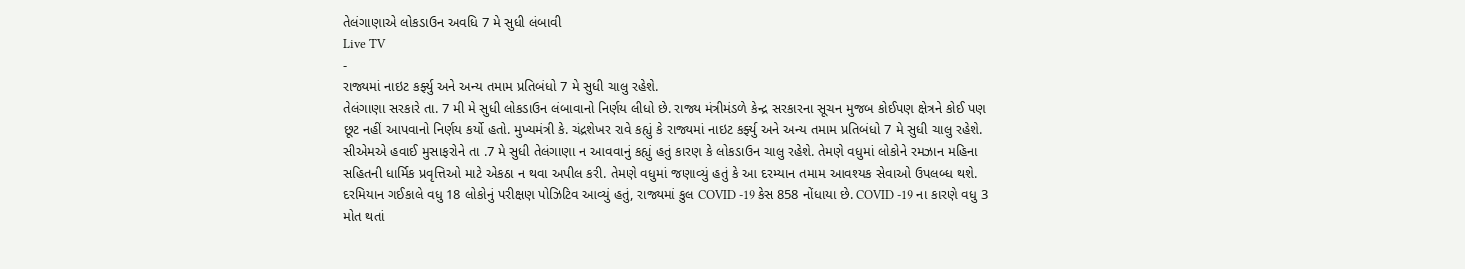તેલંગાણાએ લોકડાઉન અવધિ 7 મે સુધી લંબાવી
Live TV
-
રાજ્યમાં નાઇટ કર્ફ્યુ અને અન્ય તમામ પ્રતિબંધો 7 મે સુધી ચાલુ રહેશે.
તેલંગાણા સરકારે તા. 7 મી મે સુધી લોકડાઉન લંબાવાનો નિર્ણય લીધો છે. રાજ્ય મંત્રીમંડળે કેન્દ્ર સરકારના સૂચન મુજબ કોઈપણ ક્ષેત્રને કોઈ પણ છૂટ નહીં આપવાનો નિર્ણય કર્યો હતો. મુખ્યમંત્રી કે. ચંદ્રશેખર રાવે કહ્યું કે રાજ્યમાં નાઇટ કર્ફ્યુ અને અન્ય તમામ પ્રતિબંધો 7 મે સુધી ચાલુ રહેશે.
સીએમએ હવાઈ મુસાફરોને તા .7 મે સુધી તેલંગાણા ન આવવાનું કહ્યું હતું કારણ કે લોકડાઉન ચાલુ રહેશે. તેમણે વધુમાં લોકોને રમઝાન મહિના સહિતની ધાર્મિક પ્રવૃત્તિઓ માટે એકઠા ન થવા અપીલ કરી. તેમણે વધુમાં જણાવ્યું હતું કે આ દરમ્યાન તમામ આવશ્યક સેવાઓ ઉપલબ્ધ થશે. દરમિયાન ગઈકાલે વધુ 18 લોકોનું પરીક્ષણ પોઝિટિવ આવ્યું હતું, રાજ્યમાં કુલ COVID -19 કેસ 858 નોંધાયા છે. COVID -19 ના કારણે વધુ 3 મોત થતાં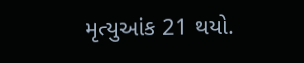મૃત્યુઆંક 21 થયો.